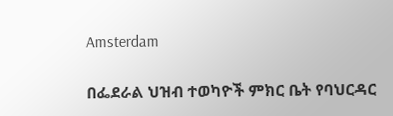Amsterdam

በፌደራል ህዝብ ተወካዮች ምክር ቤት የባህርዳር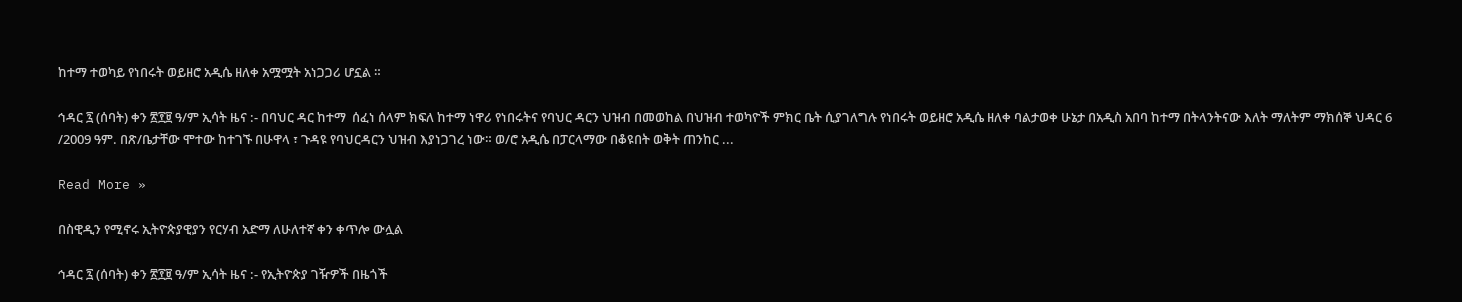ከተማ ተወካይ የነበሩት ወይዘሮ አዲሴ ዘለቀ አሟሟት አነጋጋሪ ሆኗል ።

ኅዳር ፯ (ሰባት) ቀን ፳፻፱ ዓ/ም ኢሳት ዜና :- በባህር ዳር ከተማ  ሰፈነ ሰላም ክፍለ ከተማ ነዋሪ የነበሩትና የባህር ዳርን ህዝብ በመወከል በህዝብ ተወካዮች ምክር ቤት ሲያገለግሉ የነበሩት ወይዘሮ አዲሴ ዘለቀ ባልታወቀ ሁኔታ በአዲስ አበባ ከተማ በትላንትናው እለት ማለትም ማክሰኞ ህዳር 6 /2009 ዓም. በጽ/ቤታቸው ሞተው ከተገኙ በሁዋላ ፣ ጉዳዩ የባህርዳርን ህዝብ እያነጋገረ ነው። ወ/ሮ አዲሴ በፓርላማው በቆዩበት ወቅት ጠንከር ...

Read More »

በስዊዲን የሚኖሩ ኢትዮጵያዊያን የርሃብ አድማ ለሁለተኛ ቀን ቀጥሎ ውሏል

ኅዳር ፯ (ሰባት) ቀን ፳፻፱ ዓ/ም ኢሳት ዜና :- የኢትዮጵያ ገዥዎች በዜጎች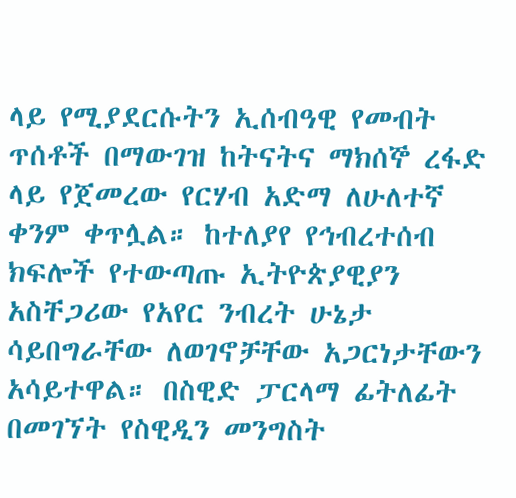ላይ የሚያደርሱትን ኢሰብዓዊ የመብት ጥሰቶች በማውገዝ ከትናትና ማክሰኞ ረፋድ ላይ የጀመረው የርሃብ አድማ ለሁለተኛ  ቀንም ቀጥሏል። ከተለያየ የኅብረተሰብ ክፍሎች የተውጣጡ ኢትዮጵያዊያን አስቸጋሪው የአየር ንብረት ሁኔታ ሳይበግራቸው ለወገኖቻቸው አጋርነታቸውን አሳይተዋል። በስዊድ ፓርላማ ፊትለፊት በመገኘት የስዊዲን መንግስት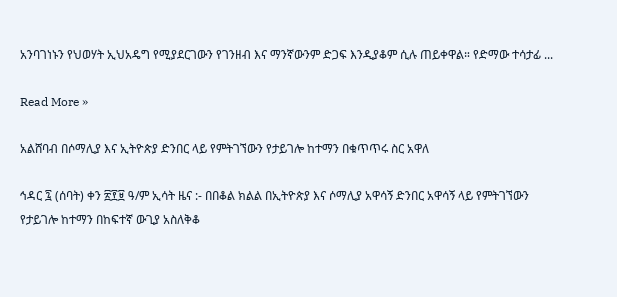አንባገነኑን የህወሃት ኢህአዴግ የሚያደርገውን የገንዘብ እና ማንኛውንም ድጋፍ እንዲያቆም ሲሉ ጠይቀዋል። የድማው ተሳታፊ ...

Read More »

አልሸባብ በሶማሊያ እና ኢትዮጵያ ድንበር ላይ የምትገኘውን የታይገሎ ከተማን በቁጥጥሩ ስር አዋለ

ኅዳር ፯ (ሰባት) ቀን ፳፻፱ ዓ/ም ኢሳት ዜና :- በበቆል ክልል በኢትዮጵያ እና ሶማሊያ አዋሳኝ ድንበር አዋሳኝ ላይ የምትገኘውን የታይገሎ ከተማን በከፍተኛ ውጊያ አስለቅቆ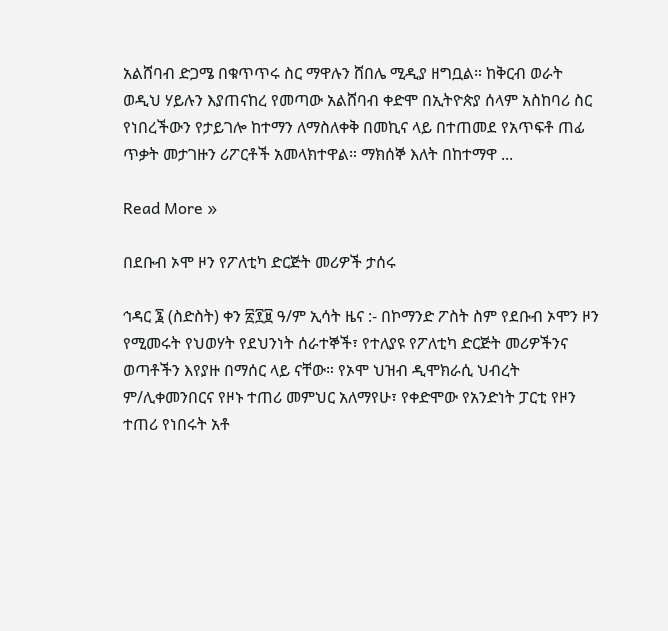አልሸባብ ድጋሜ በቁጥጥሩ ስር ማዋሉን ሸበሌ ሚዲያ ዘግቧል። ከቅርብ ወራት ወዲህ ሃይሉን እያጠናከረ የመጣው አልሸባብ ቀድሞ በኢትዮጵያ ሰላም አስከባሪ ስር የነበረችውን የታይገሎ ከተማን ለማስለቀቅ በመኪና ላይ በተጠመደ የአጥፍቶ ጠፊ ጥቃት መታገዙን ሪፖርቶች አመላክተዋል። ማክሰኞ እለት በከተማዋ ...

Read More »

በደቡብ ኦሞ ዞን የፖለቲካ ድርጅት መሪዎች ታሰሩ

ኅዳር ፮ (ስድስት) ቀን ፳፻፱ ዓ/ም ኢሳት ዜና :- በኮማንድ ፖስት ስም የደቡብ ኦሞን ዞን የሚመሩት የህወሃት የደህንነት ሰራተኞች፣ የተለያዩ የፖለቲካ ድርጅት መሪዎችንና ወጣቶችን እየያዙ በማሰር ላይ ናቸው። የኦሞ ህዝብ ዲሞክራሲ ህብረት ም/ሊቀመንበርና የዞኑ ተጠሪ መምህር አለማየሁ፣ የቀድሞው የአንድነት ፓርቲ የዞን ተጠሪ የነበሩት አቶ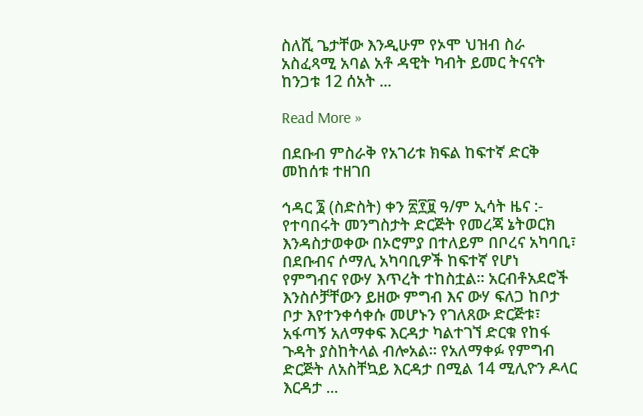ስለሺ ጌታቸው እንዲሁም የኦሞ ህዝብ ስራ አስፈጻሚ አባል አቶ ዳዊት ካብት ይመር ትናናት ከንጋቱ 12 ሰአት ...

Read More »

በደቡብ ምስራቅ የአገሪቱ ክፍል ከፍተኛ ድርቅ መከሰቱ ተዘገበ

ኅዳር ፮ (ስድስት) ቀን ፳፻፱ ዓ/ም ኢሳት ዜና :- የተባበሩት መንግስታት ድርጅት የመረጃ ኔትወርክ እንዳስታወቀው በኦሮምያ በተለይም በቦረና አካባቢ፣ በደቡብና ሶማሊ አካባቢዎች ከፍተኛ የሆነ የምግብና የውሃ እጥረት ተከስቷል። አርብቶአደሮች እንስሶቻቸውን ይዘው ምግብ እና ውሃ ፍለጋ ከቦታ ቦታ እየተንቀሳቀሱ መሆኑን የገለጸው ድርጅቱ፣ አፋጣኝ አለማቀፍ እርዳታ ካልተገኘ ድርቁ የከፋ ጉዳት ያስከትላል ብሎአል። የአለማቀፉ የምግብ ድርጅት ለአስቸኳይ እርዳታ በሚል 14 ሚሊዮን ዶላር እርዳታ ...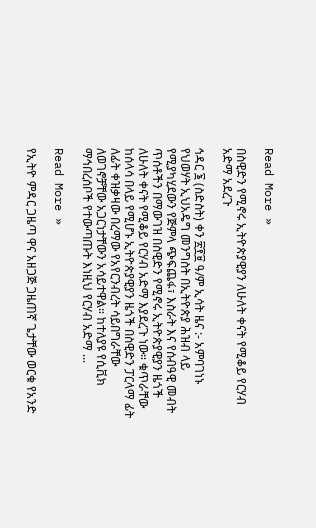Read More »

በስዊድን የሚኖሩ ኢትዮጵያዊያን ለሁለት ቀናት የሚቆይ የርሃብ አድማ አደረጉ

ኅዳር ፮ (ስድስት) ቀን ፳፻፱ ዓ/ም ኢሳት ዜና :- አምባገነኑ የህወሃት ኢህአዴግ መንግስት በኢትዮጵያ ሕዝብ ላይ የሚያካሂደውን የጅምላ ጭፍጨፋ፣ እስራት እና የሰብዓዊ መብት ጥሰቶችን በማውገዝ በስዊድን የሚኖሩ ኢትዮጵያዊያን ዜጎች ለሁለት ቀናት የሚቆይ የርሃብ አድማ እያደረጉ ነው። ቁጥራቸው ከሰላሳ በላይ የሚሆኑ ኢትዮጵያዊያን ዜጎች በስዊድን ፓርላማ ፊት ለፊት ቀዝቃዛው በረማው የአየርንብረት ሳይበግራቸው ለወገኖቻቸው አጋርነታቸውን አሳይተዋል። ከተለያዩ የሲቪክ ማኅበረሰቦች የተውጣጡት እነዚህ የርሃብ አድማ ...

Read More »

የኢትዮ ምዳር ጋዜጣ ዋና አዘጋጅ ጋዜጠኛ ጌታቸው ወርቁ የአንድ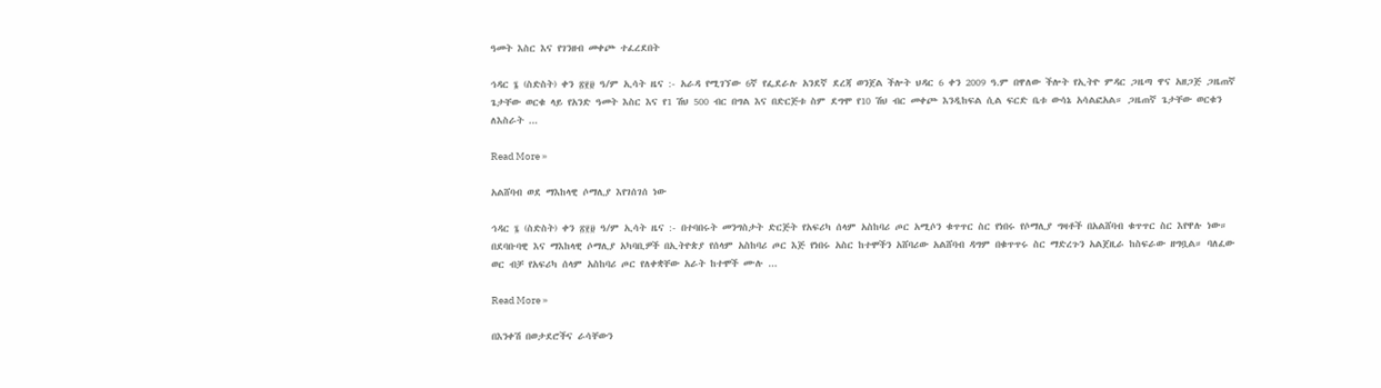ዓመት እስር እና የገንዘብ መቀጮ ተፈረደበት

ኅዳር ፮ (ስድስት) ቀን ፳፻፱ ዓ/ም ኢሳት ዜና :- አራዳ የሚገኘው 6ኛ የፌደራሉ አንደኛ ደረጃ ወንጀል ችሎት ህዳር 6 ቀን 2009 ዓ.ም በዋለው ችሎት የኢትዮ ምዳር ጋዜጣ ዋና አዘጋጅ ጋዜጠኛ ጌታቸው ወርቁ ላይ የአንድ ዓመት እስር እና የ1 ሽህ 500 ብር በግል እና በድርጅቱ ስም ደግሞ የ10 ሽህ ብር መቀጮ እንዲከፍል ሲል ፍርድ ቤቱ ውሳኔ አሳልፎአል። ጋዜጠኛ ጌታቸው ወርቁን ለእስራት ...

Read More »

አልሸባብ ወደ ማእከላዊ ሶማሊያ እየገሰገሰ ነው

ኅዳር ፮ (ስድስት) ቀን ፳፻፱ ዓ/ም ኢሳት ዜና :- በተባበሩት መንግስታት ድርጅት የአፍሪካ ሰላም አስከባሪ ጦር አሚሶን ቁጥጥር ስር የነበሩ የሶማሊያ ግዛቶች በአልሸባብ ቁጥጥር ስር እየዋሉ ነው። በደባቡባዊ እና ማእከላዊ ሶማሊያ አካባቢዎች በኢትዮጵያ የሰላም አስከባሪ ጦር እጅ የነበሩ አስር ከተሞችን አሸባሪው አልሸባብ ዳግም በቁጥጥሩ ስር ማድረጉን አልጀዚራ ከስፍራው ዘግቧል። ባለፈው ወር ብቻ የአፍሪካ ሰላም አስከባሪ ጦር የለቀቋቸው አራት ከተሞች ሙሉ ...

Read More »

በእንቀሽ በወታደሮችና ራሳቸውን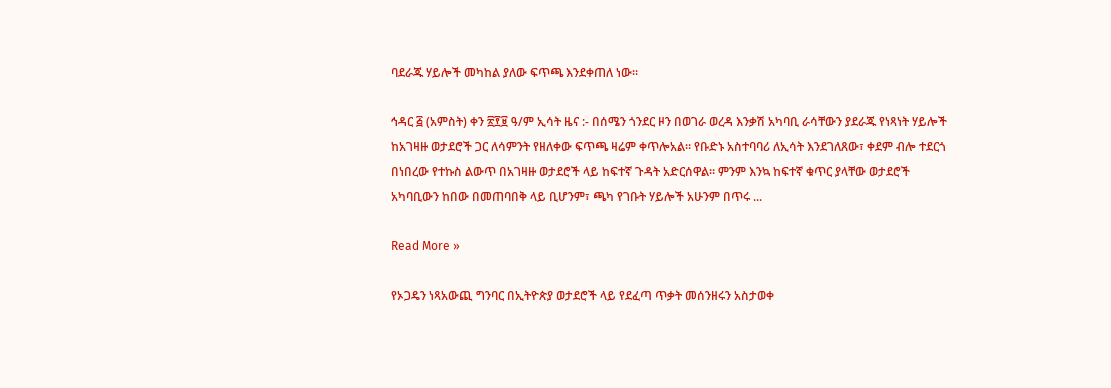ባደራጁ ሃይሎች መካከል ያለው ፍጥጫ እንደቀጠለ ነው።

ኅዳር ፭ (አምስት) ቀን ፳፻፱ ዓ/ም ኢሳት ዜና :- በሰሜን ጎንደር ዞን በወገራ ወረዳ እንቃሽ አካባቢ ራሳቸውን ያደራጁ የነጻነት ሃይሎች ከአገዛዙ ወታደሮች ጋር ለሳምንት የዘለቀው ፍጥጫ ዛሬም ቀጥሎአል። የቡድኑ አስተባባሪ ለኢሳት እንደገለጸው፣ ቀደም ብሎ ተደርጎ በነበረው የተኩስ ልውጥ በአገዛዙ ወታደሮች ላይ ከፍተኛ ጉዳት አድርሰዋል። ምንም እንኳ ከፍተኛ ቁጥር ያላቸው ወታደሮች አካባቢውን ከበው በመጠባበቅ ላይ ቢሆንም፣ ጫካ የገቡት ሃይሎች አሁንም በጥሩ ...

Read More »

የኦጋዴን ነጻአውጪ ግንባር በኢትዮጵያ ወታደሮች ላይ የደፈጣ ጥቃት መሰንዘሩን አስታወቀ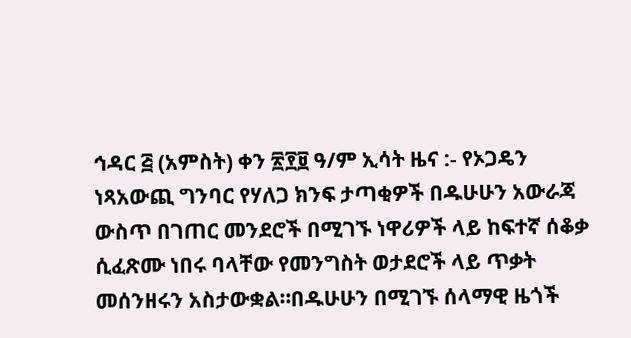ኅዳር ፭ (አምስት) ቀን ፳፻፱ ዓ/ም ኢሳት ዜና :- የኦጋዴን ነጻአውጪ ግንባር የሃለጋ ክንፍ ታጣቂዎች በዱሁሁን አውራጃ ውስጥ በገጠር መንደሮች በሚገኙ ነዋሪዎች ላይ ከፍተኛ ሰቆቃ ሲፈጽሙ ነበሩ ባላቸው የመንግስት ወታደሮች ላይ ጥቃት መሰንዘሩን አስታውቋል።በዱሁሁን በሚገኙ ሰላማዊ ዜጎች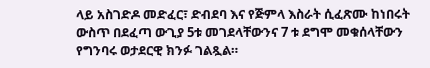ላይ አስገድዶ መድፈር፣ ድብደባ እና የጅምላ እስራት ሲፈጽሙ ከነበሩት ውስጥ በደፈጣ ውጊያ 5ቱ መገደላቸውንና 7 ቱ ደግሞ መቁሰላቸውን የግንባሩ ወታደርዊ ክንፉ ገልጿል።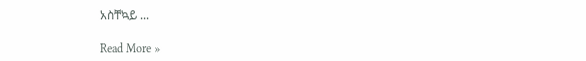አስቸኳይ ...

Read More »